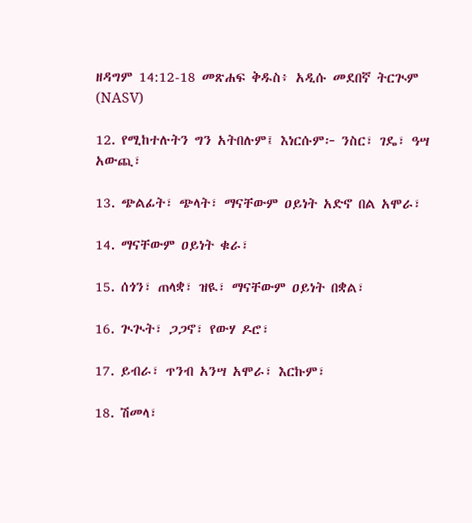ዘዳግም 14:12-18 መጽሐፍ ቅዱስ፥ አዲሱ መደበኛ ትርጒም (NASV)

12. የሚከተሉትን ግን አትበሉም፤ እነርሱም፦ ንስር፣ ገዴ፣ ዓሣ አውጪ፣

13. ጭልፊት፣ ጭላት፣ ማናቸውም ዐይነት አድኖ በል አሞራ፣

14. ማናቸውም ዐይነት ቁራ፣

15. ሰጎን፣ ጠላቋ፣ ዝዪ፣ ማናቸውም ዐይነት በቋል፣

16. ጒጒት፣ ጋጋኖ፣ የውሃ ዶሮ፣

17. ይብራ፣ ጥንብ አንሣ አሞራ፣ እርኩም፣

18. ሽመላ፣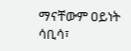ማናቸውም ዐይነት ሳቢሳ፣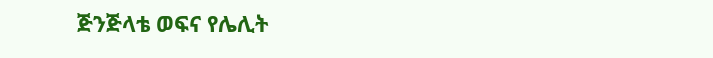ጅንጅላቴ ወፍና የሌሊት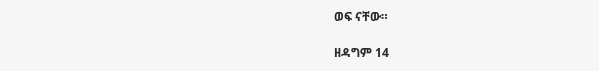ወፍ ናቸው።

ዘዳግም 14